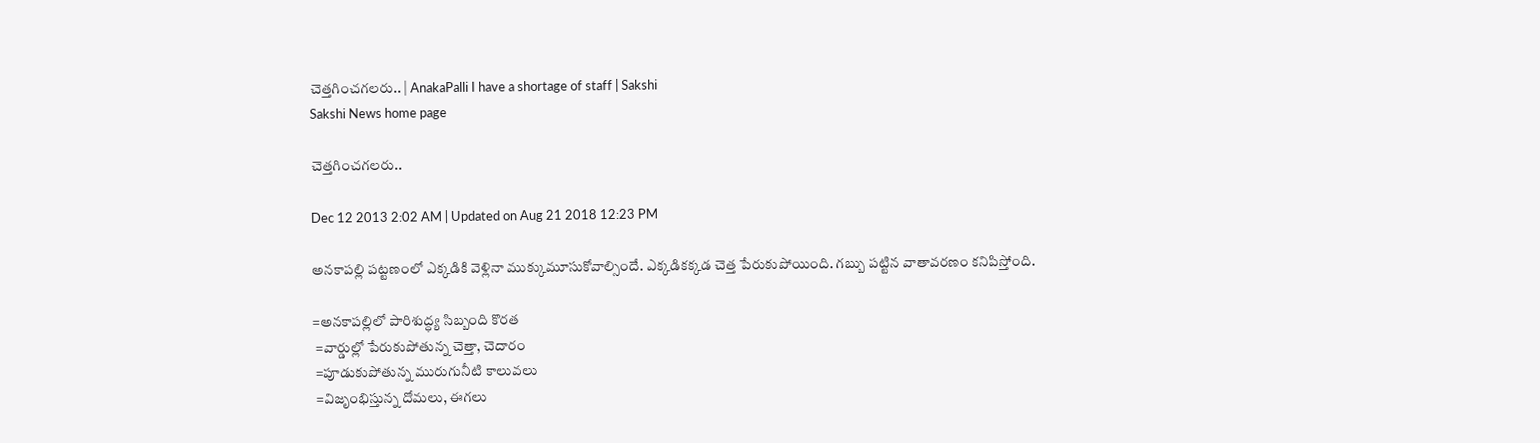చెత్తగించగలరు.. | AnakaPalli I have a shortage of staff | Sakshi
Sakshi News home page

చెత్తగించగలరు..

Dec 12 2013 2:02 AM | Updated on Aug 21 2018 12:23 PM

అనకాపల్లి పట్టణంలో ఎక్కడికి వెళ్లినా ముక్కుమూసుకోవాల్సిందే. ఎక్కడికక్కడ చెత్త పేరుకుపోయింది. గబ్బు పట్టిన వాతావరణం కనిపిస్తోంది.

=అనకాపల్లిలో పారిశుద్ధ్య సిబ్బంది కొరత
 =వార్డుల్లో పేరుకుపోతున్న చెత్తా, చెదారం
 =పూడుకుపోతున్న మురుగునీటి కాలువలు
 =విజృంభిస్తున్న దోమలు, ఈగలు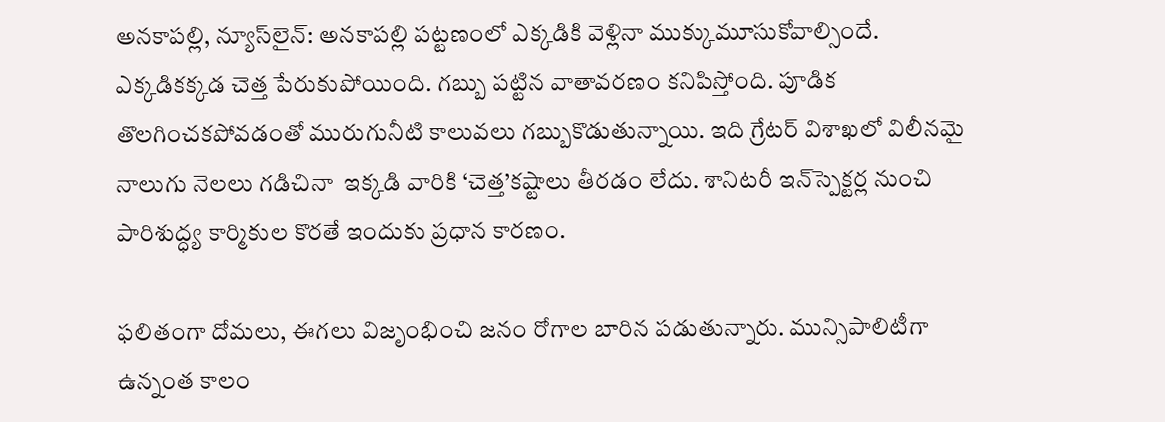అనకాపల్లి, న్యూస్‌లైన్: అనకాపల్లి పట్టణంలో ఎక్కడికి వెళ్లినా ముక్కుమూసుకోవాల్సిందే. ఎక్కడికక్కడ చెత్త పేరుకుపోయింది. గబ్బు పట్టిన వాతావరణం కనిపిస్తోంది. పూడిక తొలగించకపోవడంతో మురుగునీటి కాలువలు గబ్బుకొడుతున్నాయి. ఇది గ్రేటర్ విశాఖలో విలీనమై నాలుగు నెలలు గడిచినా  ఇక్కడి వారికి ‘చెత్త’కష్టాలు తీరడం లేదు. శానిటరీ ఇన్‌స్పెక్టర్ల నుంచి పారిశుద్ధ్య కార్మికుల కొరతే ఇందుకు ప్రధాన కారణం.

ఫలితంగా దోమలు, ఈగలు విజృంభించి జనం రోగాల బారిన పడుతున్నారు. మున్సిపాలిటీగా ఉన్నంత కాలం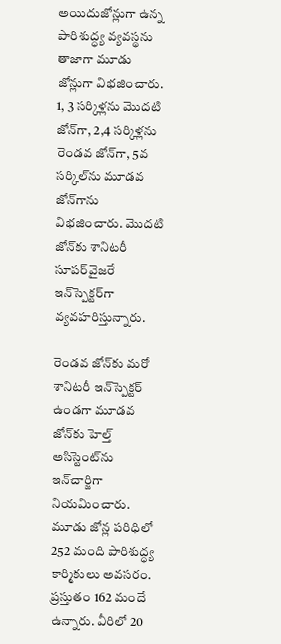అయిదుజోన్లుగా ఉన్న పారిశుద్ధ్య వ్యవస్థను తాజాగా మూడు జోన్లుగా విభజించారు. 1, 3 సర్కిళ్లను మొదటి జోన్‌గా, 2,4 సర్కిళ్లను రెండవ జోన్‌గా, 5వ సర్కిల్‌ను మూడవ జోన్‌గాను విభజించారు. మొదటి జోన్‌కు శానిటరీ సూపర్‌వైజరే ఇన్‌స్పెక్టర్‌గా వ్యవహరిస్తున్నారు.

రెండవ జోన్‌కు మరో శానిటరీ ఇన్‌స్పెక్టర్ ఉండగా మూడవ జోన్‌కు హెల్త్ అసిస్టెంట్‌ను ఇన్‌చార్జిగా నియమించారు. మూడు జోన్ల పరిధిలో 252 మంది పారిశుద్ధ్య కార్మికులు అవసరం. ప్రస్తుతం 162 మందే ఉన్నారు. వీరిలో 20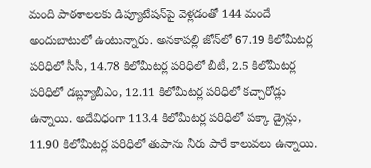మంది పాఠశాలలకు డిప్యూటేషన్‌పై వెళ్లడంతో 144 మందే అందుబాటులో ఉంటున్నారు. అనకాపల్లి జోన్‌లో 67.19 కిలోమీటర్ల పరిధిలో సీసీ, 14.78 కిలోమీటర్ల పరిధిలో బీటీ, 2.5 కిలోమీటర్ల పరిధిలో డబ్ల్యూబీఎం, 12.11 కిలోమీటర్ల పరిధిలో కచ్చారోడ్లు ఉన్నాయి. అదేవిధంగా 113.4 కిలోమీటర్ల పరిధిలో పక్కా డ్రైన్లు, 11.90 కిలోమీటర్ల పరిధిలో తుపాను నీరు పారే కాలువలు ఉన్నాయి.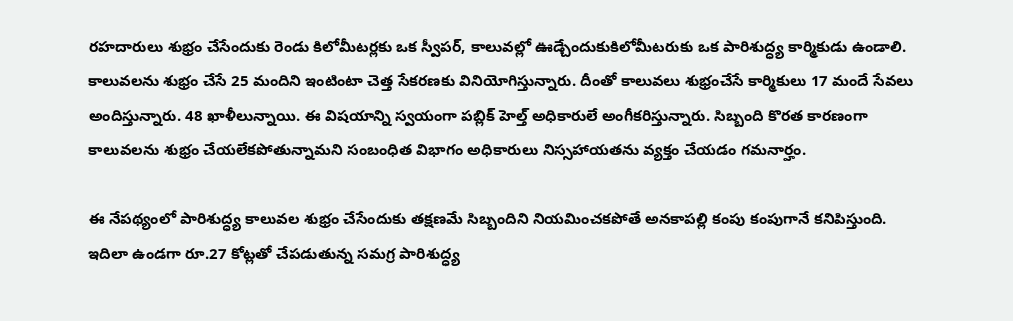రహదారులు శుభ్రం చేసేందుకు రెండు కిలోమీటర్లకు ఒక స్వీపర్, కాలువల్లో ఊడ్చేందుకుకిలోమీటరుకు ఒక పారిశుద్ధ్య కార్మికుడు ఉండాలి. కాలువలను శుభ్రం చేసే 25 మందిని ఇంటింటా చెత్త సేకరణకు వినియోగిస్తున్నారు. దీంతో కాలువలు శుభ్రంచేసే కార్మికులు 17 మందే సేవలు అందిస్తున్నారు. 48 ఖాళీలున్నాయి. ఈ విషయాన్ని స్వయంగా పబ్లిక్ హెల్త్ అధికారులే అంగీకరిస్తున్నారు. సిబ్బంది కొరత కారణంగా కాలువలను శుభ్రం చేయలేకపోతున్నామని సంబంధిత విభాగం అధికారులు నిస్సహాయతను వ్యక్తం చేయడం గమనార్హం.

ఈ నేపథ్యంలో పారిశుద్ధ్య కాలువల శుభ్రం చేసేందుకు తక్షణమే సిబ్బందిని నియమించకపోతే అనకాపల్లి కంపు కంపుగానే కనిపిస్తుంది. ఇదిలా ఉండగా రూ.27 కోట్లతో చేపడుతున్న సమగ్ర పారిశుద్ధ్య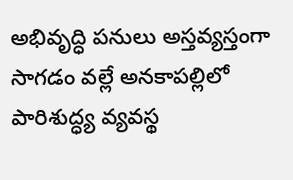అభివృద్ధి పనులు అస్తవ్యస్తంగా సాగడం వల్లే అనకాపల్లిలో పారిశుద్ధ్య వ్యవస్థ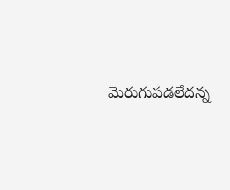మెరుగుపడలేదన్న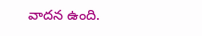వాదన ఉంది.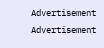Advertisement
Advertisement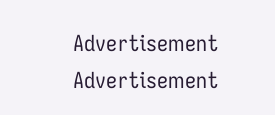Advertisement
Advertisement